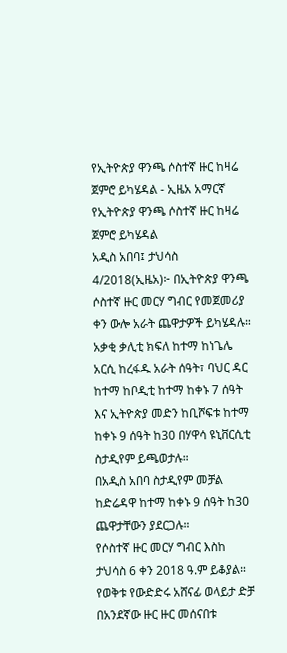የኢትዮጵያ ዋንጫ ሶስተኛ ዙር ከዛሬ ጀምሮ ይካሄዳል - ኢዜአ አማርኛ
የኢትዮጵያ ዋንጫ ሶስተኛ ዙር ከዛሬ ጀምሮ ይካሄዳል
አዲስ አበባ፤ ታህሳስ 4/2018(ኢዜአ)፦ በኢትዮጵያ ዋንጫ ሶስተኛ ዙር መርሃ ግብር የመጀመሪያ ቀን ውሎ አራት ጨዋታዎች ይካሄዳሉ።
አቃቂ ቃሊቲ ክፍለ ከተማ ከነጌሌ አርሲ ከረፋዱ አራት ሰዓት፣ ባህር ዳር ከተማ ከቦዲቲ ከተማ ከቀኑ 7 ሰዓት እና ኢትዮጵያ መድን ከቢሾፍቱ ከተማ ከቀኑ 9 ሰዓት ከ30 በሃዋሳ ዩኒቨርሲቲ ስታዲየም ይጫወታሉ።
በአዲስ አበባ ስታዲየም መቻል ከድሬዳዋ ከተማ ከቀኑ 9 ሰዓት ከ30 ጨዋታቸውን ያደርጋሉ።
የሶስተኛ ዙር መርሃ ግብር እስከ ታህሳስ 6 ቀን 2018 ዓ.ም ይቆያል።
የወቅቱ የውድድሩ አሸናፊ ወላይታ ድቻ በአንደኛው ዙር ዙር መሰናበቱ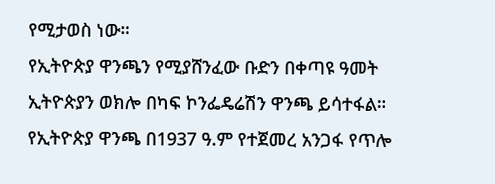የሚታወስ ነው።
የኢትዮጵያ ዋንጫን የሚያሸንፈው ቡድን በቀጣዩ ዓመት ኢትዮጵያን ወክሎ በካፍ ኮንፌዴሬሽን ዋንጫ ይሳተፋል።
የኢትዮጵያ ዋንጫ በ1937 ዓ.ም የተጀመረ አንጋፋ የጥሎ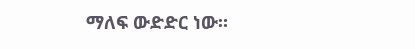ማለፍ ውድድር ነው።